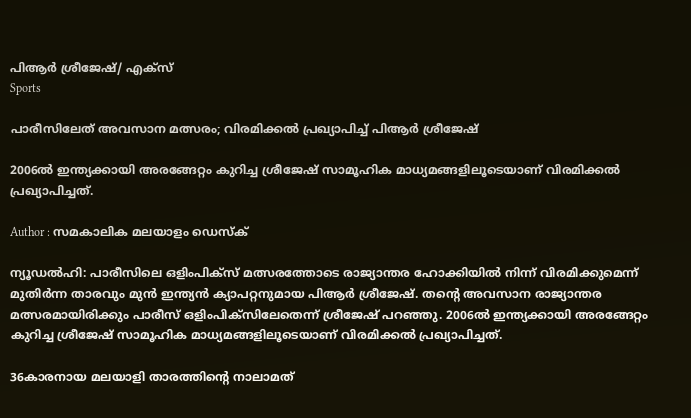പിആര്‍ ശ്രീജേഷ്/ എക്‌സ്‌
Sports

പാരീസിലേത് അവസാന മത്സരം; വിരമിക്കല്‍ പ്രഖ്യാപിച്ച് പിആര്‍ ശ്രീജേഷ്

2006ല്‍ ഇന്ത്യക്കായി അരങ്ങേറ്റം കുറിച്ച ശ്രീജേഷ് സാമൂഹിക മാധ്യമങ്ങളിലൂടെയാണ് വിരമിക്കല്‍ പ്രഖ്യാപിച്ചത്.

Author : സമകാലിക മലയാളം ഡെസ്ക്

ന്യൂഡല്‍ഹി: പാരീസിലെ ഒളിംപിക്‌സ് മത്സരത്തോടെ രാജ്യാന്തര ഹോക്കിയില്‍ നിന്ന് വിരമിക്കുമെന്ന് മുതിര്‍ന്ന താരവും മുന്‍ ഇന്ത്യന്‍ ക്യാപറ്റനുമായ പിആര്‍ ശ്രീജേഷ്. തന്റെ അവസാന രാജ്യാന്തര മത്സരമായിരിക്കും പാരീസ് ഒളിംപിക്‌സിലേതെന്ന് ശ്രീജേഷ് പറഞ്ഞു. 2006ല്‍ ഇന്ത്യക്കായി അരങ്ങേറ്റം കുറിച്ച ശ്രീജേഷ് സാമൂഹിക മാധ്യമങ്ങളിലൂടെയാണ് വിരമിക്കല്‍ പ്രഖ്യാപിച്ചത്.

36കാരനായ മലയാളി താരത്തിന്‍റെ നാലാമത്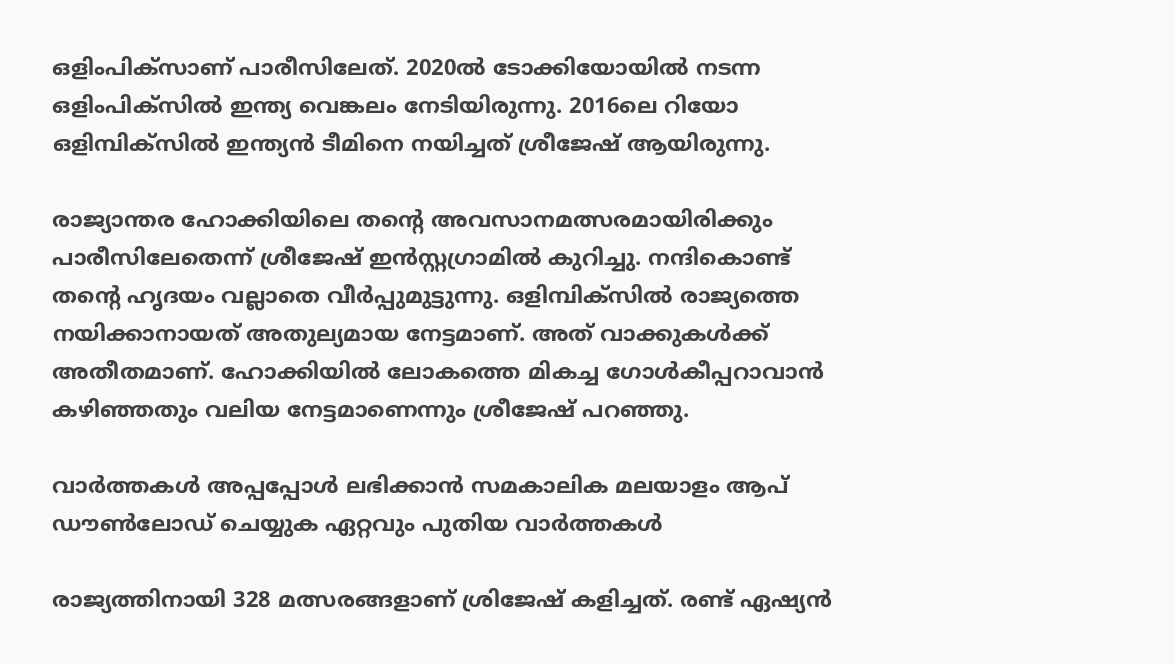ഒളിംപിക്‌സാണ് പാരീസിലേത്. 2020ല്‍ ടോക്കിയോയില്‍ നടന്ന ഒളിംപിക്‌സില്‍ ഇന്ത്യ വെങ്കലം നേടിയിരുന്നു. 2016ലെ റിയോ ഒളിമ്പിക്‌സില്‍ ഇന്ത്യന്‍ ടീമിനെ നയിച്ചത് ശ്രീജേഷ് ആയിരുന്നു.

രാജ്യാന്തര ഹോക്കിയിലെ തന്റെ അവസാനമത്സരമായിരിക്കും പാരീസിലേതെന്ന് ശ്രീജേഷ് ഇന്‍സ്റ്റഗ്രാമില്‍ കുറിച്ചു. നന്ദികൊണ്ട് തന്റെ ഹൃദയം വല്ലാതെ വീര്‍പ്പുമുട്ടുന്നു. ഒളിമ്പിക്‌സില്‍ രാജ്യത്തെ നയിക്കാനായത് അതുല്യമായ നേട്ടമാണ്. അത് വാക്കുകള്‍ക്ക് അതീതമാണ്. ഹോക്കിയില്‍ ലോകത്തെ മികച്ച ഗോള്‍കീപ്പറാവാന്‍ കഴിഞ്ഞതും വലിയ നേട്ടമാണെന്നും ശ്രീജേഷ് പറഞ്ഞു.

വാര്‍ത്തകള്‍ അപ്പപ്പോള്‍ ലഭിക്കാന്‍ സമകാലിക മലയാളം ആപ് ഡൗണ്‍ലോഡ് ചെയ്യുക ഏറ്റവും പുതിയ വാര്‍ത്തകള്‍

രാജ്യത്തിനായി 328 മത്സരങ്ങളാണ് ശ്രിജേഷ് കളിച്ചത്. രണ്ട് ഏഷ്യന്‍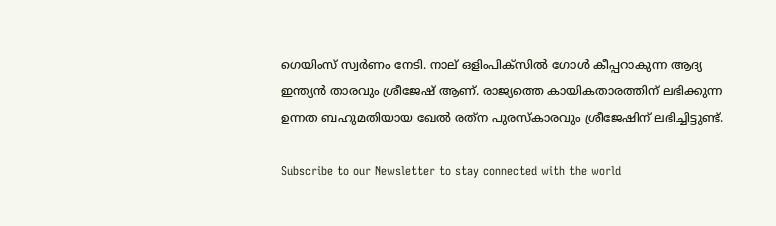ഗെയിംസ് സ്വര്‍ണം നേടി. നാല് ഒളിംപിക്‌സില്‍ ഗോള്‍ കീപ്പറാകുന്ന ആദ്യ ഇന്ത്യന്‍ താരവും ശ്രീജേഷ് ആണ്. രാജ്യത്തെ കായികതാരത്തിന് ലഭിക്കുന്ന ഉന്നത ബഹുമതിയായ ഖേല്‍ രത്‌ന പുരസ്‌കാരവും ശ്രീജേഷിന് ലഭിച്ചിട്ടുണ്ട്.

Subscribe to our Newsletter to stay connected with the world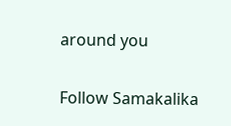around you

Follow Samakalika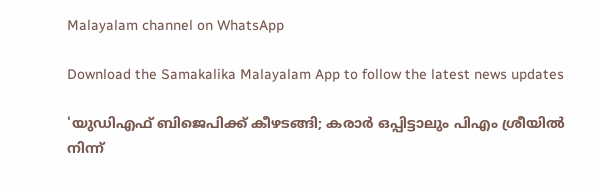Malayalam channel on WhatsApp

Download the Samakalika Malayalam App to follow the latest news updates

'യുഡിഎഫ് ബിജെപിക്ക് കീഴടങ്ങി; കരാര്‍ ഒപ്പിട്ടാലും പിഎം ശ്രീയില്‍ നിന്ന്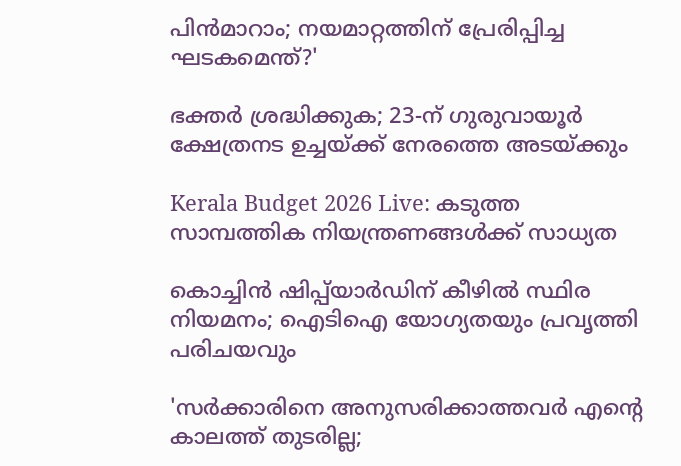പിന്‍മാറാം; നയമാറ്റത്തിന് പ്രേരിപ്പിച്ച ഘടകമെന്ത്?'

ഭക്തർ ശ്രദ്ധിക്കുക; 23-ന് ഗുരുവായൂർ ക്ഷേത്രനട ഉച്ചയ്ക്ക് നേരത്തെ അടയ്ക്കും

Kerala Budget 2026 Live: കടുത്ത സാമ്പത്തിക നിയന്ത്രണങ്ങൾക്ക് സാധ്യത

കൊച്ചിൻ ഷിപ്പ്‌യാർഡിന് കീഴിൽ സ്ഥിര നിയമനം; ഐടിഐ യോഗ്യതയും പ്രവൃത്തി പരിചയവും

'സര്‍ക്കാരിനെ അനുസരിക്കാത്തവര്‍ എന്റെ കാലത്ത് തുടരില്ല;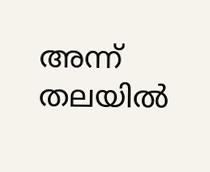അന്ന് തലയില്‍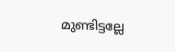മുണ്ടിട്ടല്ലേ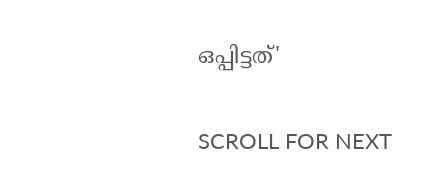ഒപ്പിട്ടത്'

SCROLL FOR NEXT